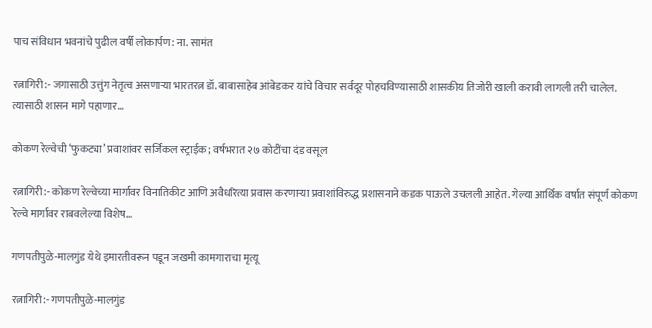पाच संविधान भवनांचे पुढील वर्षी लोकार्पण: ना. सामंत

रत्नागिरी:- जगासाठी उत्तुंग नेतृत्व असणाऱ्या भारतरत्न डॉ. बाबासाहेब आंबेडकर यांचे विचार सर्वदूर पोहचविण्यासाठी शासकीय तिजोरी खाली करावी लागली तरी चालेल. त्यासाठी शासन मागे पहाणार...

कोकण रेल्वेची ‘फुकट्या’ प्रवाशांवर सर्जिकल स्ट्राईक; वर्षभरात २७ कोटींचा दंड वसूल

रत्नागिरी:- कोकण रेल्वेच्या मार्गावर विनातिकीट आणि अवैधरित्या प्रवास करणाऱ्या प्रवाशांविरुद्ध प्रशासनाने कडक पाऊले उचलली आहेत. गेल्या आर्थिक वर्षात संपूर्ण कोकण रेल्वे मार्गावर राबवलेल्या विशेष...

गणपतीपुळे-मालगुंड येथे इमारतीवरून पडून जखमी कामगाराचा मृत्यू

रत्नागिरी:- गणपतीपुळे-मालगुंड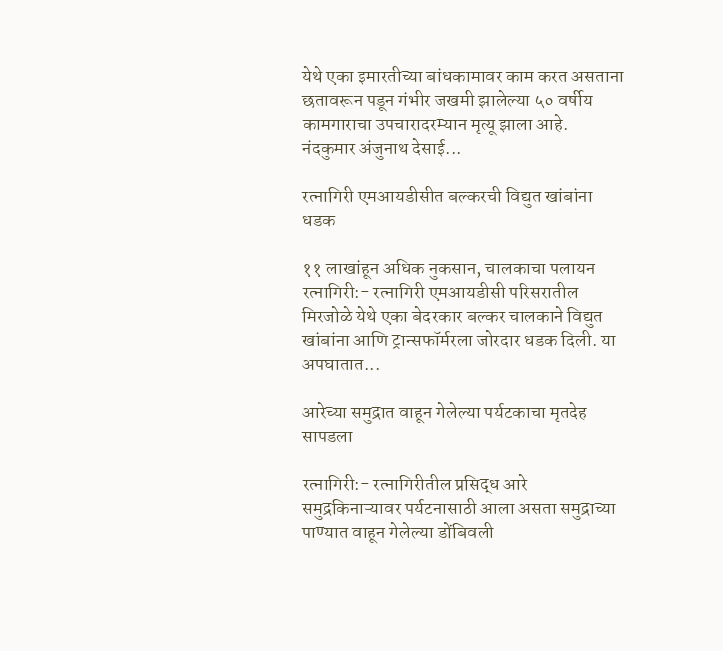येथे एका इमारतीच्या बांधकामावर काम करत असताना छतावरून पडून गंभीर जखमी झालेल्या ५० वर्षीय कामगाराचा उपचारादरम्यान मृत्यू झाला आहे. नंदकुमार अंजुनाथ देसाई...

रत्नागिरी एमआयडीसीत बल्करची विद्युत खांबांना धडक

११ लाखांहून अधिक नुकसान, चालकाचा पलायन रत्नागिरी:- रत्नागिरी एमआयडीसी परिसरातील मिरजोळे येथे एका बेदरकार बल्कर चालकाने विद्युत खांबांना आणि ट्रान्सफॉर्मरला जोरदार धडक दिली. या अपघातात...

आरेच्या समुद्रात वाहून गेलेल्या पर्यटकाचा मृतदेह सापडला

रत्नागिरी:- रत्नागिरीतील प्रसिद्ध आरे समुद्रकिनाऱ्यावर पर्यटनासाठी आला असता समुद्राच्या पाण्यात वाहून गेलेल्या डोंबिवली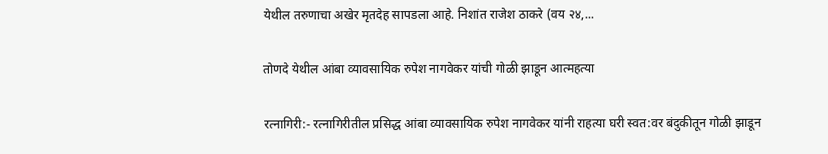येथील तरुणाचा अखेर मृतदेह सापडला आहे. निशांत राजेश ठाकरे (वय २४,...

तोणदे येथील आंबा व्यावसायिक रुपेश नागवेकर यांची गोळी झाडून आत्महत्या

रत्नागिरी:- रत्नागिरीतील प्रसिद्ध आंबा व्यावसायिक रुपेश नागवेकर यांनी राहत्या घरी स्वत:वर बंदुकीतून गोळी झाडून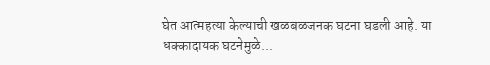घेत आत्महत्या केल्याची खळबळजनक घटना घडली आहे. या धक्कादायक घटनेमुळे...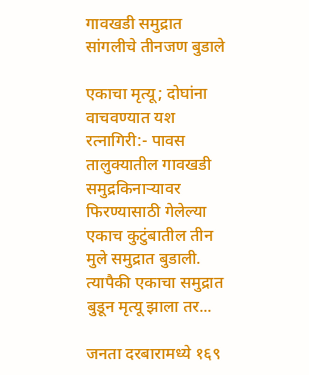गावखडी समुद्रात सांगलीचे तीनजण बुडाले

एकाचा मृत्यू; दोघांना वाचवण्यात यश रत्नागिरी:- पावस तालुक्यातील गावखडी समुद्रकिनाऱ्यावर फिरण्यासाठी गेलेल्या एकाच कुटुंबातील तीन मुले समुद्रात बुडाली. त्यापैकी एकाचा समुद्रात बुडून मृत्यू झाला तर...

जनता दरबारामध्ये १६९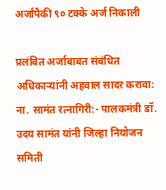अर्जांपैकी ९० टक्के अर्ज निकाली

प्रलंबित अर्जाबाबत संबंधित अधिकाऱ्यांनी अहवाल सादर करावा: ना. सामंत रत्नागिरी:- पालकमंत्री डॉ. उदय सामंत यांनी जिल्हा नियोजन समिती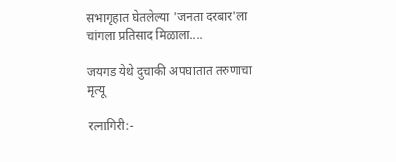सभागृहात घेतलेल्या 'जनता दरबार'ला चांगला प्रतिसाद मिळाला....

जयगड येथे दुचाकी अपघातात तरुणाचा मृत्यू

रत्नागिरी:-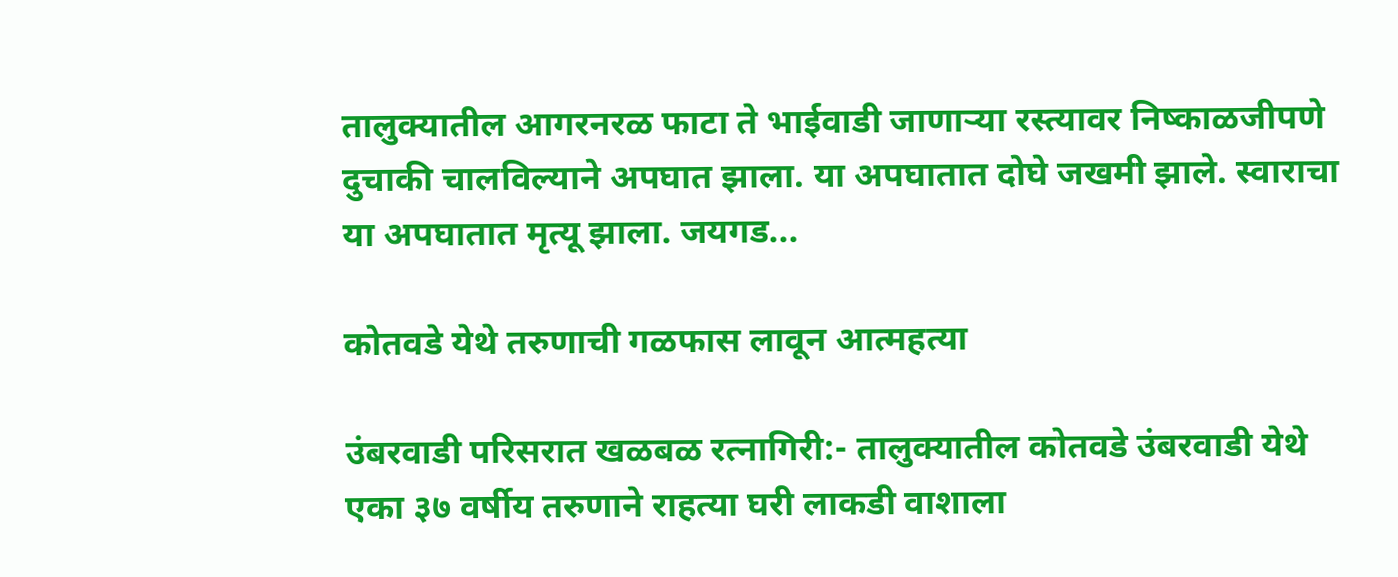तालुक्यातील आगरनरळ फाटा ते भाईवाडी जाणाऱ्या रस्त्यावर निष्काळजीपणे दुचाकी चालविल्याने अपघात झाला. या अपघातात दोघे जखमी झाले. स्वाराचा या अपघातात मृत्यू झाला. जयगड...

कोतवडे येथे तरुणाची गळफास लावून आत्महत्या

उंबरवाडी परिसरात खळबळ रत्नागिरी:- तालुक्यातील कोतवडे उंबरवाडी येथे एका ३७ वर्षीय तरुणाने राहत्या घरी लाकडी वाशाला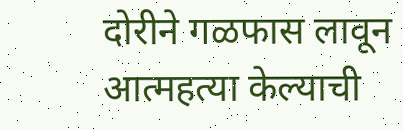दोरीने गळफास लावून आत्महत्या केल्याची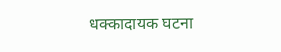धक्कादायक घटना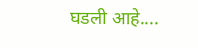घडली आहे....